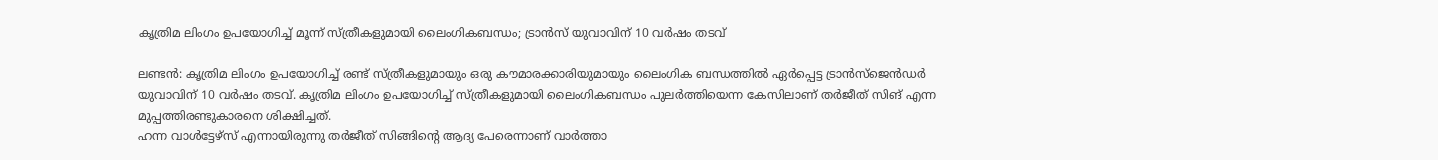കൃത്രിമ ലിംഗം ഉപയോഗിച്ച് മൂന്ന് സ്ത്രീകളുമായി ലൈംഗികബന്ധം; ട്രാന്‍സ് യുവാവിന് 10 വര്‍ഷം തടവ്

ലണ്ടന്‍: കൃത്രിമ ലിംഗം ഉപയോഗിച്ച് രണ്ട് സ്ത്രീകളുമായും ഒരു കൗമാരക്കാരിയുമായും ലൈംഗിക ബന്ധത്തില്‍ ഏര്‍പ്പെട്ട ട്രാന്‍സ്‌ജെന്‍ഡര്‍ യുവാവിന് 10 വര്‍ഷം തടവ്. കൃത്രിമ ലിംഗം ഉപയോഗിച്ച് സ്ത്രീകളുമായി ലൈംഗികബന്ധം പുലര്‍ത്തിയെന്ന കേസിലാണ് തര്‍ജീത് സിങ് എന്ന മുപ്പത്തിരണ്ടുകാരനെ ശിക്ഷിച്ചത്.
ഹന്ന വാള്‍ട്ടേഴ്‌സ് എന്നായിരുന്നു തര്‍ജീത് സിങ്ങിന്റെ ആദ്യ പേരെന്നാണ് വാര്‍ത്താ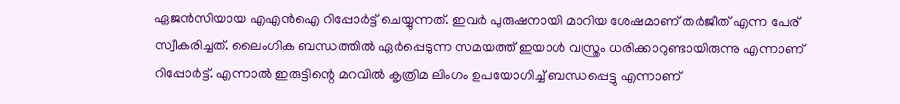ഏജന്‍സിയായ എഎന്‍ഐ റിപ്പോര്‍ട്ട് ചെയ്യുന്നത്. ഇവര്‍ പുരുഷനായി മാറിയ ശേഷമാണ് തര്‍ജീത് എന്ന പേര് സ്വീകരിച്ചത്. ലൈംഗിക ബന്ധത്തില്‍ ഏര്‍പ്പെടുന്ന സമയത്ത് ഇയാള്‍ വസ്ത്രം ധരിക്കാറുണ്ടായിരുന്നു എന്നാണ് റിപ്പോര്‍ട്ട്. എന്നാല്‍ ഇരുട്ടിന്റെ മറവില്‍ കൃത്രിമ ലിംഗം ഉപയോഗിച്ച് ബന്ധപ്പെട്ടു എന്നാണ്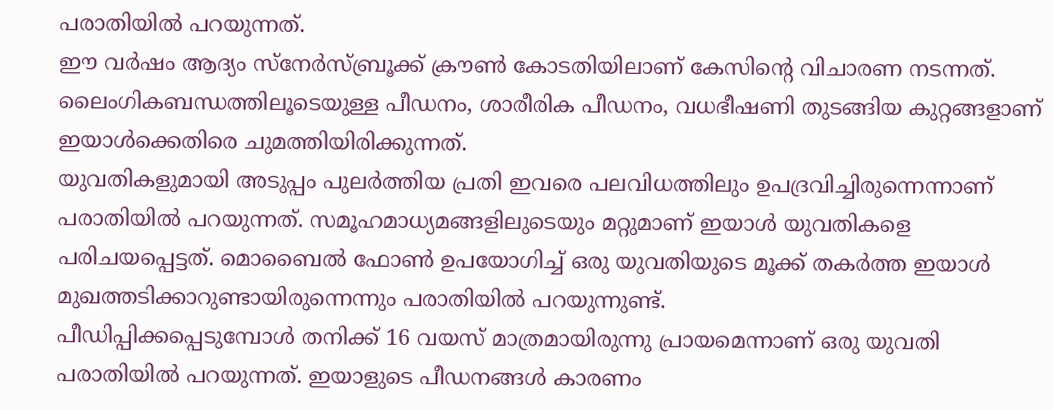പരാതിയില്‍ പറയുന്നത്.
ഈ വര്‍ഷം ആദ്യം സ്‌നേര്‍സ്ബ്രൂക്ക് ക്രൗണ്‍ കോടതിയിലാണ് കേസിന്റെ വിചാരണ നടന്നത്. ലൈംഗികബന്ധത്തിലൂടെയുള്ള പീഡനം, ശാരീരിക പീഡനം, വധഭീഷണി തുടങ്ങിയ കുറ്റങ്ങളാണ് ഇയാള്‍ക്കെതിരെ ചുമത്തിയിരിക്കുന്നത്.
യുവതികളുമായി അടുപ്പം പുലര്‍ത്തിയ പ്രതി ഇവരെ പലവിധത്തിലും ഉപദ്രവിച്ചിരുന്നെന്നാണ് പരാതിയില്‍ പറയുന്നത്. സമൂഹമാധ്യമങ്ങളിലുടെയും മറ്റുമാണ് ഇയാള്‍ യുവതികളെ പരിചയപ്പെട്ടത്. മൊബൈല്‍ ഫോണ്‍ ഉപയോഗിച്ച് ഒരു യുവതിയുടെ മൂക്ക് തകര്‍ത്ത ഇയാള്‍ മുഖത്തടിക്കാറുണ്ടായിരുന്നെന്നും പരാതിയില്‍ പറയുന്നുണ്ട്.
പീഡിപ്പിക്കപ്പെടുമ്പോള്‍ തനിക്ക് 16 വയസ് മാത്രമായിരുന്നു പ്രായമെന്നാണ് ഒരു യുവതി പരാതിയില്‍ പറയുന്നത്. ഇയാളുടെ പീഡനങ്ങള്‍ കാരണം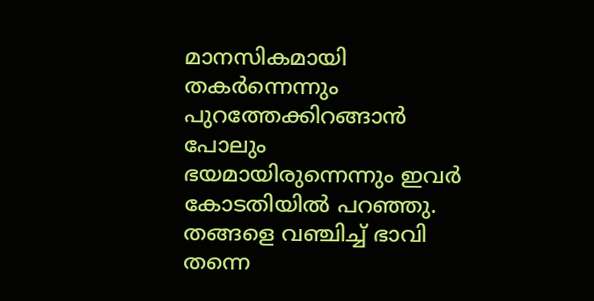മാനസികമായി തകര്‍ന്നെന്നും പുറത്തേക്കിറങ്ങാന്‍ പോലും ഭയമായിരുന്നെന്നും ഇവര്‍ കോടതിയില്‍ പറഞ്ഞു. തങ്ങളെ വഞ്ചിച്ച് ഭാവി തന്നെ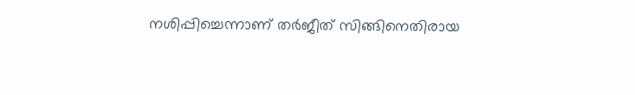നശിപ്പിച്ചെന്നാണ് തര്‍ജീത് സിങ്ങിനെതിരായ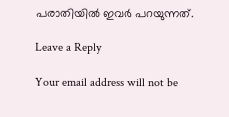പരാതിയില്‍ ഇവര്‍ പറയുന്നത്.

Leave a Reply

Your email address will not be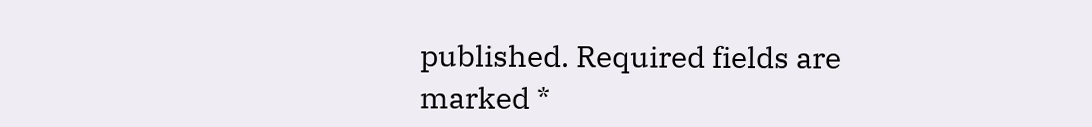published. Required fields are marked *